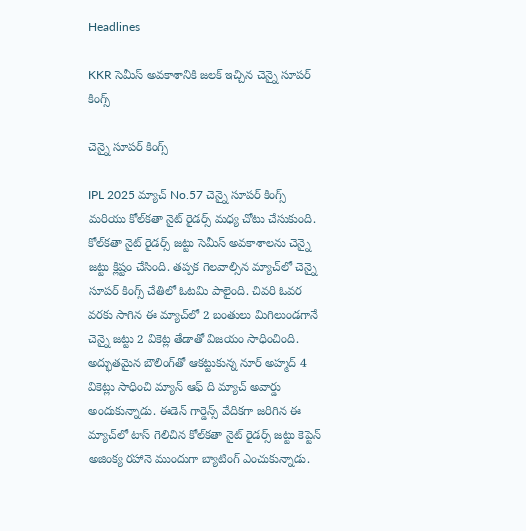Headlines

KKR సెమీస్ అవకాశానికి జలక్ ఇచ్చిన చెన్నై సూపర్ కింగ్స్

చెన్నై సూపర్ కింగ్స్

IPL 2025 మ్యాచ్ No.57 చెన్నై సూపర్ కింగ్స్ మరియు కోల్‌కతా నైట్ రైడర్స్ మధ్య చోటు చేసుకుంది. కోల్‌కతా నైట్ రైడర్స్ జట్టు సెమీస్ అవకాశాలను చెన్నై జట్టు క్లిష్టం చేసింది. తప్పక గెలవాల్సిన మ్యాచ్‌లో చెన్నై సూపర్ కింగ్స్ చేతిలో ఓటమి పాలైంది. చివరి ఓవర వరకు సాగిన ఈ మ్యాచ్‌లో 2 బంతులు మిగిలుండగానే చెన్నై జట్టు 2 వికెట్ల తేడాతో విజయం సాధించింది. అద్భుతమైన బౌలింగ్‌తో ఆకట్టుకున్న నూర్ అహ్మద్ 4 వికెట్లు సాధించి మ్యాన్ ఆఫ్ ది మ్యాచ్ అవార్డు అందుకున్నాడు. ఈడెన్ గార్డెన్స్ వేదికగా జరిగిన ఈ మ్యాచ్‌లో టాస్ గెలిచిన కోల్‌కతా నైట్ రైడర్స్ జట్టు కెప్టెన్ అజింక్య రహానె ముందుగా బ్యాటింగ్ ఎంచుకున్నాడు.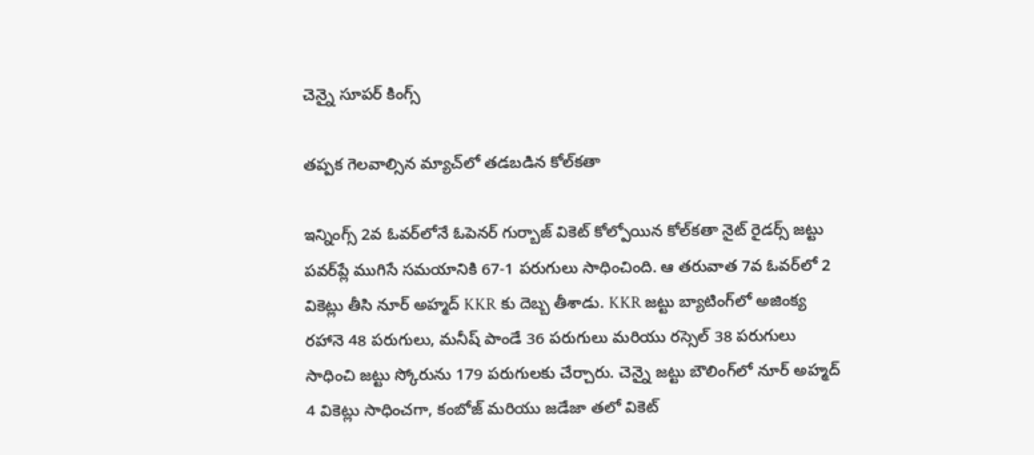చెన్నై సూపర్ కింగ్స్

తప్పక గెలవాల్సిన మ్యాచ్‌లో తడబడిన కోల్‌కతా

ఇన్నింగ్స్ 2వ ఓవర్‌లోనే ఓపెనర్ గుర్బాజ్ వికెట్ కోల్పోయిన కోల్‌కతా నైట్ రైడర్స్ జట్టు పవర్‌ప్లే ముగిసే సమయానికి 67-1 పరుగులు సాధించింది. ఆ తరువాత 7వ ఓవర్‌లో 2 వికెట్లు తీసి నూర్ అహ్మద్ KKR కు దెబ్బ తీశాడు. KKR జట్టు బ్యాటింగ్‌లో అజింక్య రహానె 48 పరుగులు, మనీష్ పాండే 36 పరుగులు మరియు రస్సెల్ 38 పరుగులు సాధించి జట్టు స్కోరును 179 పరుగులకు చేర్చారు. చెన్నై జట్టు బౌలింగ్‌లో నూర్ అహ్మద్ 4 వికెట్లు సాధించగా, కంబోజ్ మరియు జడేజా తలో వికెట్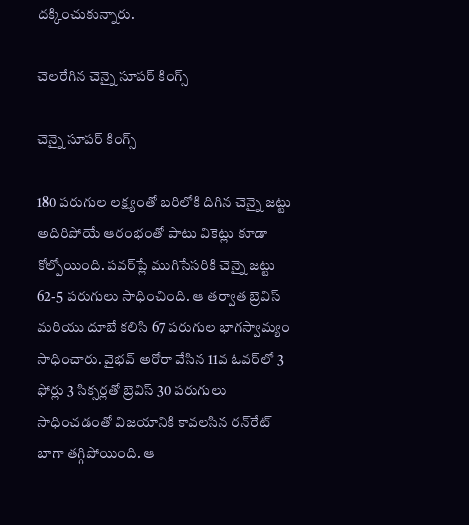దక్కించుకున్నారు.

చెలరేగిన చెన్నై సూపర్ కింగ్స్

చెన్నై సూపర్ కింగ్స్

180 పరుగుల లక్ష్యంతో బరిలోకి దిగిన చెన్నై జట్టు అదిరిపోయే ఆరంభంతో పాటు వికెట్లు కూడా కోల్పోయింది. పవర్‌ప్లే ముగిసేసరికి చెన్నై జట్టు 62-5 పరుగులు సాధించింది. ఆ తర్వాత బ్రెవిస్ మరియు దూబే కలిసి 67 పరుగుల భాగస్వామ్యం సాధించారు. వైభవ్ అరోరా వేసిన 11వ ఓవర్‌లో 3 ఫోర్లు 3 సిక్సర్లతో బ్రెవిస్ 30 పరుగులు సాధించడంతో విజయానికి కావలసిన రన్‌రేట్ బాగా తగ్గిపోయింది. ఆ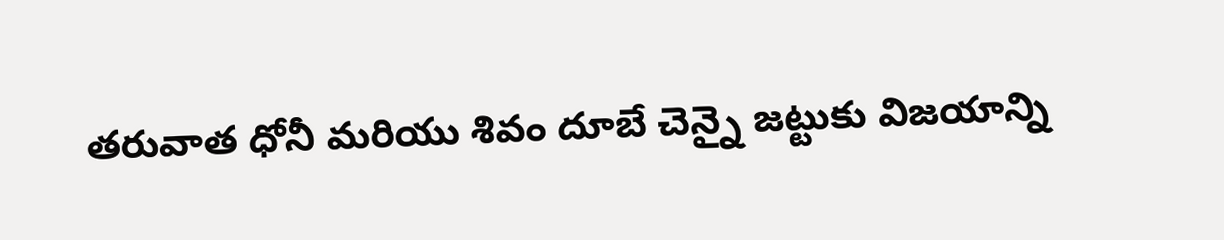తరువాత ధోనీ మరియు శివం దూబే చెన్నై జట్టుకు విజయాన్ని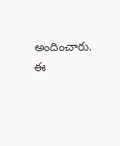అందించారు. ఈ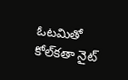ఓటమితో కోల్‌కతా నైట్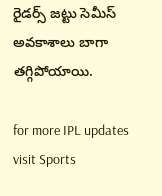రైడర్స్ జట్టు సెమీస్ అవకాశాలు బాగా తగ్గిపోయాయి.

for more IPL updates visit Sports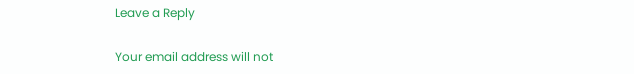Leave a Reply

Your email address will not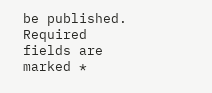be published. Required fields are marked *